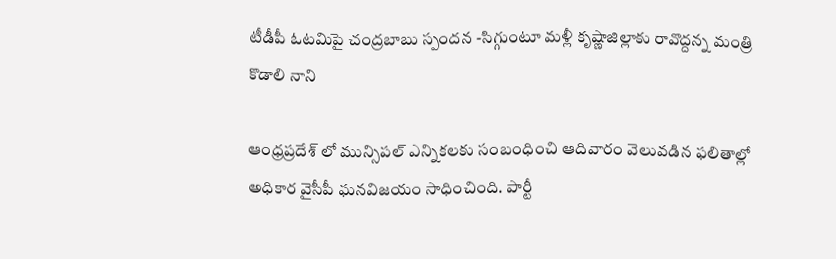టీడీపీ ఓటమిపై చంద్రబాబు స్పందన -సిగ్గుంటూ మళ్లీ క‌ృష్ణాజిల్లాకు రావొద్దన్న మంత్రి కొడాలి నాని

ఆంధ్రప్రదేశ్ లో మున్సిపల్ ఎన్నికలకు సంబంధించి ఆదివారం వెలువడిన ఫలితాల్లో అధికార వైసీపీ ఘనవిజయం సాధించింది. పార్టీ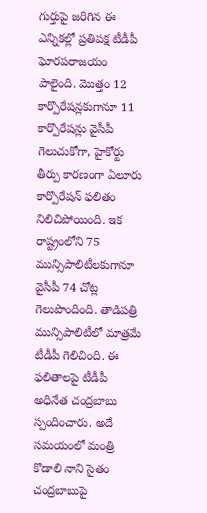గుర్తుపై జరిగిన ఈ ఎన్నికల్లో ప్రతిపక్ష టీడీపీ ఘోరపరాజయం పాలైంది. మొత్తం 12 కార్పొరేషన్లకుగానూ 11 కార్పొరేషన్లు వైసీపీ గెలుచుకోగా, హైకోర్టు తీర్పు కారణంగా ఏలూరు కార్పొరేషన్ ఫలితం నిలిచిపోయింది. ఇక రాష్ట్రంలోని 75 మున్సిపాలిటీలకుగానూ వైసీపీ 74 చోట్ల గెలుపొందింది. తాడిపత్రి మున్సిపాలిటీలో మాత్రమే టీడీపీ గెలిచింది. ఈ ఫలితాలపై టీడీపీ అధినేత చంద్రబాబు స్పందించారు. అదే సమయంలో మంత్రి కొడాలి నాని సైతం చంద్రబాబుపై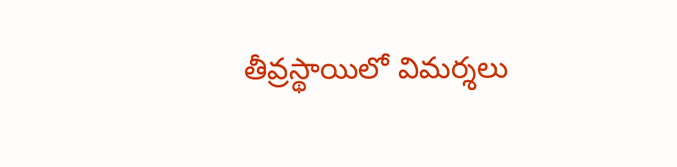తీవ్రస్థాయిలో విమర్శలు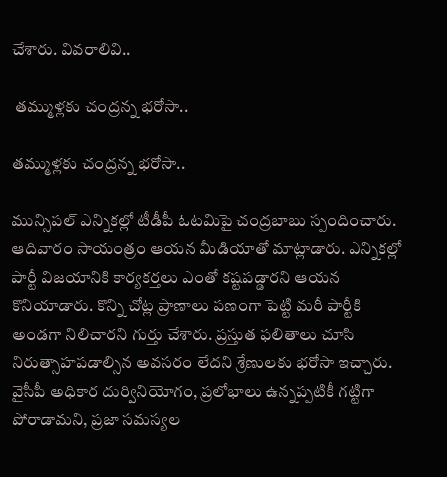చేశారు. వివరాలివి..

 తమ్ముళ్లకు చంద్రన్న భరోసా..

తమ్ముళ్లకు చంద్రన్న భరోసా..

మున్సిపల్ ఎన్నికల్లో టీడీపీ ఓటమిపై చంద్రబాబు స్పందించారు. ఆదివారం సాయంత్రం ఆయన మీడియాతో మాట్లాడారు. ఎన్నికల్లో పార్టీ విజయానికి కార్యకర్తలు ఎంతో కష్టపడ్డారని ఆయన కొనియాడారు. కొన్ని చోట్ల ప్రాణాలు పణంగా పెట్టి మరీ పార్టీకి అండగా నిలిచారని గుర్తు చేశారు. ప్రస్తుత ఫలితాలు చూసి నిరుత్సాహపడాల్సిన అవసరం లేదని శ్రేణులకు భరోసా ఇచ్చారు. వైసీపీ అధికార దుర్వినియోగం, ప్రలోభాలు ఉన్నప్పటికీ గట్టిగా పోరాడామని, ప్రజా సమస్యల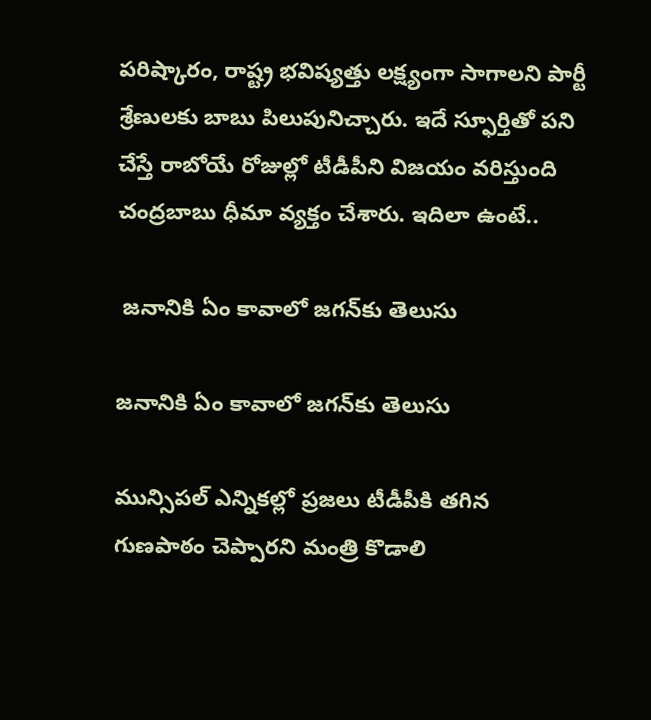పరిష్కారం, రాష్ట్ర భవిష్యత్తు లక్ష్యంగా సాగాలని పార్టీ శ్రేణులకు బాబు పిలుపునిచ్చారు. ఇదే స్ఫూర్తితో పని చేస్తే రాబోయే రోజుల్లో టీడీపీని విజయం వరిస్తుంది చంద్రబాబు ధీమా వ్యక్తం చేశారు. ఇదిలా ఉంటే..

 జనానికి ఏం కావాలో జగన్‌కు తెలుసు

జనానికి ఏం కావాలో జగన్‌కు తెలుసు

మున్సిపల్‌ ఎన్నికల్లో ప్రజలు టీడీపీకి తగిన గుణపాఠం చెప్పారని మంత్రి కొడాలి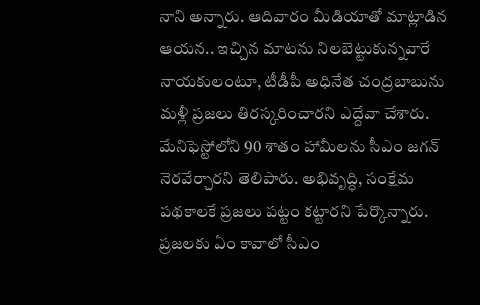నాని అన్నారు. ఆదివారం మీడియాతో మాట్లాడిన ఆయన.. ఇచ్చిన మాటను నిలబెట్టుకున్నవారే నాయకులంటూ, టీడీపీ అధినేత చంద్రబాబును మళ్లీ ప్రజలు తిరస్కరించారని ఎద్దేవా చేశారు. మేనిఫెస్టోలోని 90 శాతం హామీలను సీఎం జగన్ నెరవేర్చారని తెలిపారు. అభివృద్ధి, సంక్షేమ పథకాలకే ప్రజలు పట్టం కట్టారని పేర్కొన్నారు. ప్రజలకు ఏం కావాలో సీఎం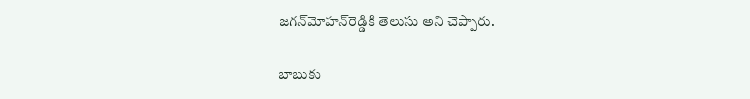జగన్‌మోహన్‌రెడ్డికి తెలుసు అని చెప్పారు.

బాబుకు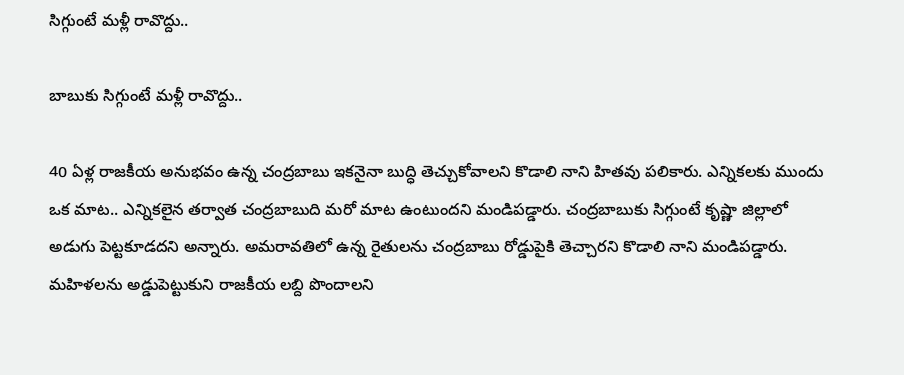సిగ్గుంటే మళ్లీ రావొద్దు..

బాబుకు సిగ్గుంటే మళ్లీ రావొద్దు..

40 ఏళ్ల రాజకీయ అనుభవం ఉన్న చంద్రబాబు ఇకనైనా బుద్ధి తెచ్చుకోవాలని కొడాలి నాని హితవు పలికారు. ఎన్నికలకు ముందు ఒక మాట.. ఎన్నికలైన తర్వాత చంద్రబాబుది మరో మాట ఉంటుందని మండిపడ్డారు. చంద్రబాబుకు సిగ్గుంటే కృష్ణా జిల్లాలో అడుగు పెట్టకూడదని అన్నారు. అమరావతిలో ఉన్న రైతులను చంద్రబాబు రోడ్డుపైకి తెచ్చారని కొడాలి నాని మండిపడ్డారు. మహిళలను అడ్డుపెట్టుకుని రాజకీయ లబ్ది పొందాలని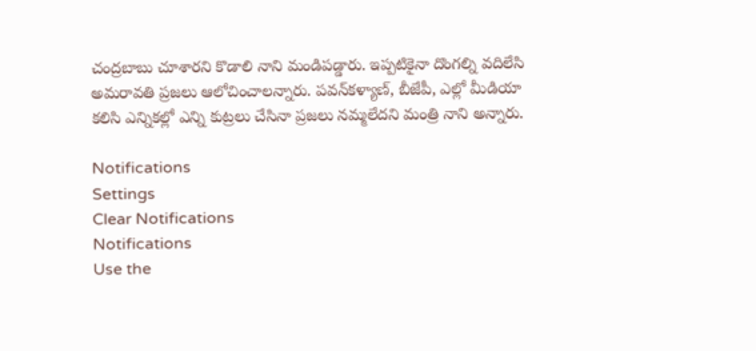చంద్రబాబు చూశారని కొడాలి నాని మండిపడ్డారు. ఇప్పటికైనా దొంగల్ని వదిలేసి అమరావతి ప్రజలు ఆలోచించాలన్నారు. పవన్‌కళ్యాణ్‌, బీజేపీ, ఎల్లో మీడియా కలిసి ఎన్నికల్లో ఎన్ని కుట్రలు చేసినా ప్రజలు నమ్మలేదని మంత్రి నాని అన్నారు.

Notifications
Settings
Clear Notifications
Notifications
Use the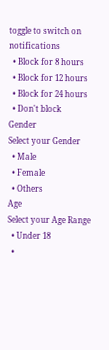toggle to switch on notifications
  • Block for 8 hours
  • Block for 12 hours
  • Block for 24 hours
  • Don't block
Gender
Select your Gender
  • Male
  • Female
  • Others
Age
Select your Age Range
  • Under 18
  •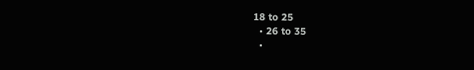18 to 25
  • 26 to 35
  •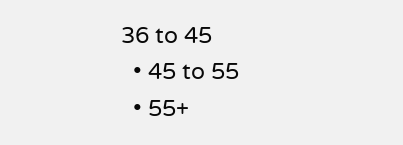36 to 45
  • 45 to 55
  • 55+